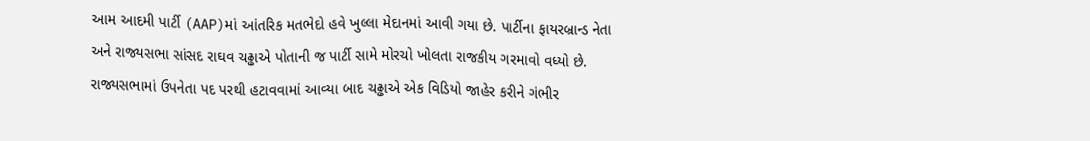આમ આદમી પાર્ટી (AAP)માં આંતરિક મતભેદો હવે ખુલ્લા મેદાનમાં આવી ગયા છે. પાર્ટીના ફાયરબ્રાન્ડ નેતા અને રાજ્યસભા સાંસદ રાઘવ ચઢ્ઢાએ પોતાની જ પાર્ટી સામે મોરચો ખોલતા રાજકીય ગરમાવો વધ્યો છે. રાજ્યસભામાં ઉપનેતા પદ પરથી હટાવવામાં આવ્યા બાદ ચઢ્ઢાએ એક વિડિયો જાહેર કરીને ગંભીર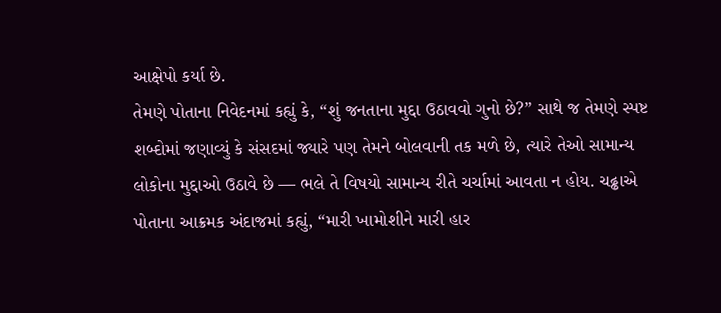આક્ષેપો કર્યા છે.
તેમણે પોતાના નિવેદનમાં કહ્યું કે, “શું જનતાના મુદ્દા ઉઠાવવો ગુનો છે?” સાથે જ તેમણે સ્પષ્ટ શબ્દોમાં જણાવ્યું કે સંસદમાં જ્યારે પણ તેમને બોલવાની તક મળે છે, ત્યારે તેઓ સામાન્ય લોકોના મુદ્દાઓ ઉઠાવે છે — ભલે તે વિષયો સામાન્ય રીતે ચર્ચામાં આવતા ન હોય. ચઢ્ઢાએ પોતાના આક્રમક અંદાજમાં કહ્યું, “મારી ખામોશીને મારી હાર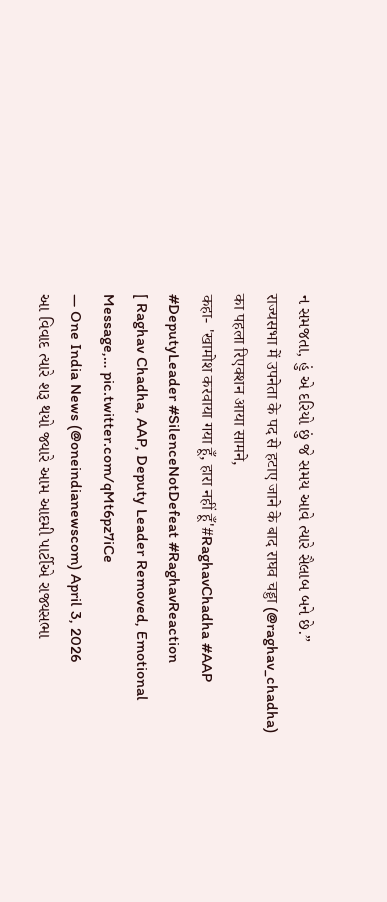ન સમજતા, હું એ દરિયો છું જે સમય આવે ત્યારે સૈલાબ બને છે.”
राज्यसभा में उपनेता के पद से हटाए जाने के बाद राघव चड्डा (@raghav_chadha) का पहला रिएक्शन आया सामने,
कहा- 'खामोश करवाया गया हूँ, हारा नहीं हूँ'#RaghavChadha #AAP #DeputyLeader #SilenceNotDefeat #RaghavReaction
[ Raghav Chadha, AAP, Deputy Leader Removed, Emotional Message,… pic.twitter.com/qMt6pz7iCe
— One India News (@oneindianewscom) April 3, 2026
આ વિવાદ ત્યારે શરૂ થયો જ્યારે આમ આદમી પાર્ટીએ રાજ્યસભા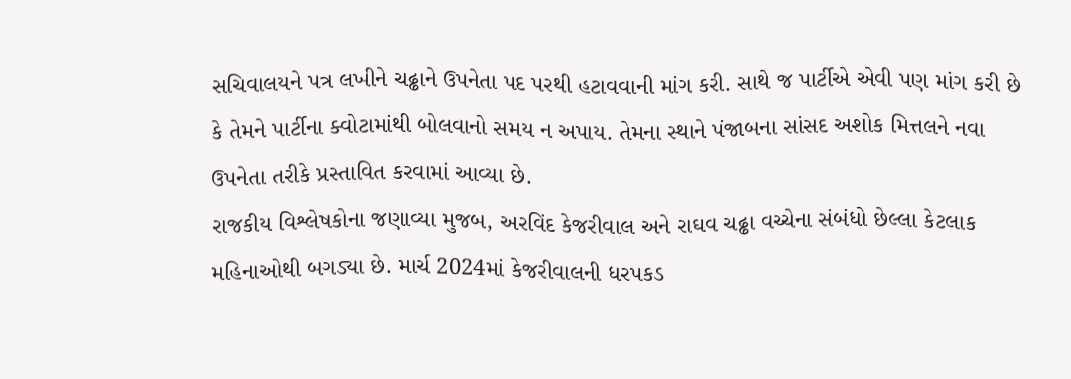સચિવાલયને પત્ર લખીને ચઢ્ઢાને ઉપનેતા પદ પરથી હટાવવાની માંગ કરી. સાથે જ પાર્ટીએ એવી પણ માંગ કરી છે કે તેમને પાર્ટીના ક્વોટામાંથી બોલવાનો સમય ન અપાય. તેમના સ્થાને પંજાબના સાંસદ અશોક મિત્તલને નવા ઉપનેતા તરીકે પ્રસ્તાવિત કરવામાં આવ્યા છે.
રાજકીય વિશ્લેષકોના જણાવ્યા મુજબ, અરવિંદ કેજરીવાલ અને રાઘવ ચઢ્ઢા વચ્ચેના સંબંધો છેલ્લા કેટલાક મહિનાઓથી બગડ્યા છે. માર્ચ 2024માં કેજરીવાલની ધરપકડ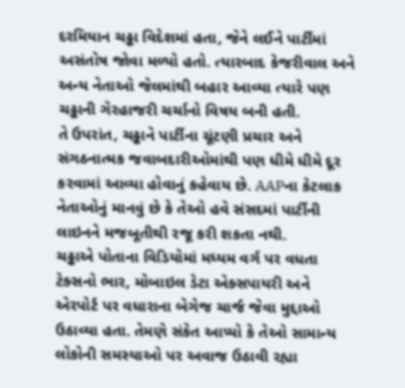દરમિયાન ચઢ્ઢા વિદેશમાં હતા, જેને લઈને પાર્ટીમાં અસંતોષ જોવા મળ્યો હતો. ત્યારબાદ કેજરીવાલ અને અન્ય નેતાઓ જેલમાંથી બહાર આવ્યા ત્યારે પણ ચઢ્ઢાની ગેરહાજરી ચર્ચાનો વિષય બની હતી.
તે ઉપરાંત, ચઢ્ઢાને પાર્ટીના ચૂંટણી પ્રચાર અને સંગઠનાત્મક જવાબદારીઓમાંથી પણ ધીમે ધીમે દૂર કરવામાં આવ્યા હોવાનું કહેવાય છે. AAPના કેટલાક નેતાઓનું માનવું છે કે તેઓ હવે સંસદમાં પાર્ટીની લાઇનને મજબૂતીથી રજૂ કરી શકતા નથી.
ચઢ્ઢાએ પોતાના વિડિયોમાં મધ્યમ વર્ગ પર વધતા ટેક્સનો ભાર, મોબાઇલ ડેટા એક્સપાયરી અને એરપોર્ટ પર વધારાના બેગેજ ચાર્જ જેવા મુદ્દાઓ ઉઠાવ્યા હતા. તેમણે સંકેત આપ્યો કે તેઓ સામાન્ય લોકોની સમસ્યાઓ પર અવાજ ઉઠાવી રહ્યા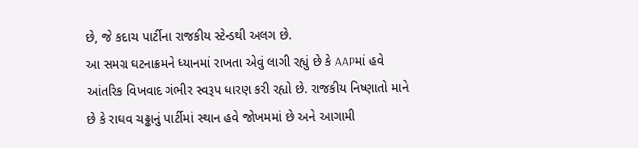છે, જે કદાચ પાર્ટીના રાજકીય સ્ટેન્ડથી અલગ છે.
આ સમગ્ર ઘટનાક્રમને ધ્યાનમાં રાખતા એવું લાગી રહ્યું છે કે AAPમાં હવે આંતરિક વિખવાદ ગંભીર સ્વરૂપ ધારણ કરી રહ્યો છે. રાજકીય નિષ્ણાતો માને છે કે રાઘવ ચઢ્ઢાનું પાર્ટીમાં સ્થાન હવે જોખમમાં છે અને આગામી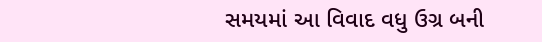સમયમાં આ વિવાદ વધુ ઉગ્ર બની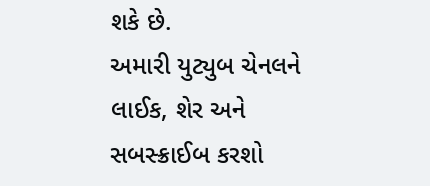શકે છે.
અમારી યુટ્યુબ ચેનલને લાઈક, શેર અને સબસ્ક્રાઈબ કરશો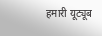हमारी यूट्यूब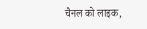चैनल को लाइक,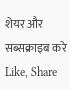शेयर और सब्सक्राइब करे
Like, Share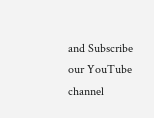and Subscribe our YouTube channel